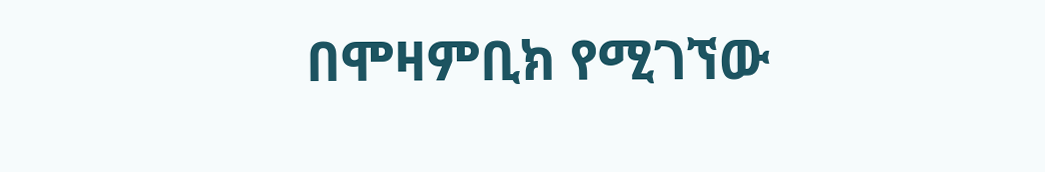በሞዛምቢክ የሚገኘው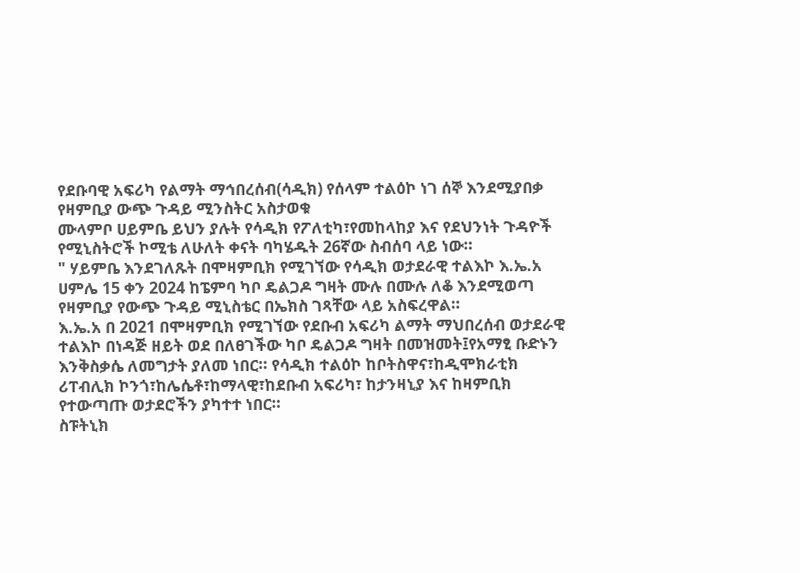የደቡባዊ አፍሪካ የልማት ማኅበረሰብ(ሳዲክ) የሰላም ተልዕኮ ነገ ሰኞ እንደሚያበቃ የዛምቢያ ውጭ ጉዳይ ሚንስትር አስታወቁ
ሙላምቦ ሀይምቤ ይህን ያሉት የሳዲክ የፖለቲካ፣የመከላከያ እና የደህንነት ጉዳዮች የሚኒስትሮች ኮሚቴ ለሁለት ቀናት ባካሄዱት 26ኛው ስብሰባ ላይ ነው።
" ሃይምቤ እንደገለጹት በሞዛምቢክ የሚገኘው የሳዲክ ወታደራዊ ተልእኮ እ.ኤ.አ ሀምሌ 15 ቀን 2024 ከፔምባ ካቦ ዴልጋዶ ግዛት ሙሉ በሙሉ ለቆ እንደሚወጣ የዛምቢያ የውጭ ጉዳይ ሚኒስቴር በኤክስ ገጻቸው ላይ አስፍረዋል።
እ.ኤ.አ በ 2021 በሞዛምቢክ የሚገኘው የደቡብ አፍሪካ ልማት ማህበረሰብ ወታደራዊ ተልእኮ በነዳጅ ዘይት ወደ በለፀገችው ካቦ ዴልጋዶ ግዛት በመዝመት፤የአማፂ ቡድኑን እንቅስቃሴ ለመግታት ያለመ ነበር። የሳዲክ ተልዕኮ ከቦትስዋና፣ከዲሞክራቲክ ሪፐብሊክ ኮንጎ፣ከሌሴቶ፣ከማላዊ፣ከደቡብ አፍሪካ፣ ከታንዛኒያ እና ከዛምቢክ የተውጣጡ ወታደሮችን ያካተተ ነበር።
ስፑትኒክ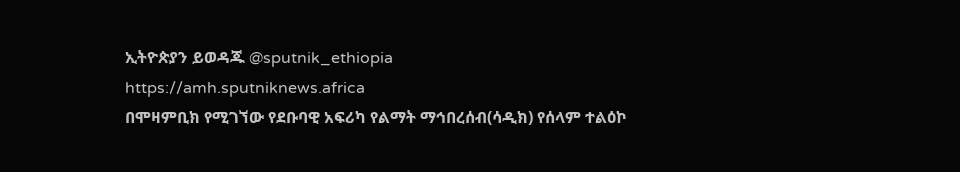ኢትዮጵያን ይወዳጁ @sputnik_ethiopia
https://amh.sputniknews.africa
በሞዛምቢክ የሚገኘው የደቡባዊ አፍሪካ የልማት ማኅበረሰብ(ሳዲክ) የሰላም ተልዕኮ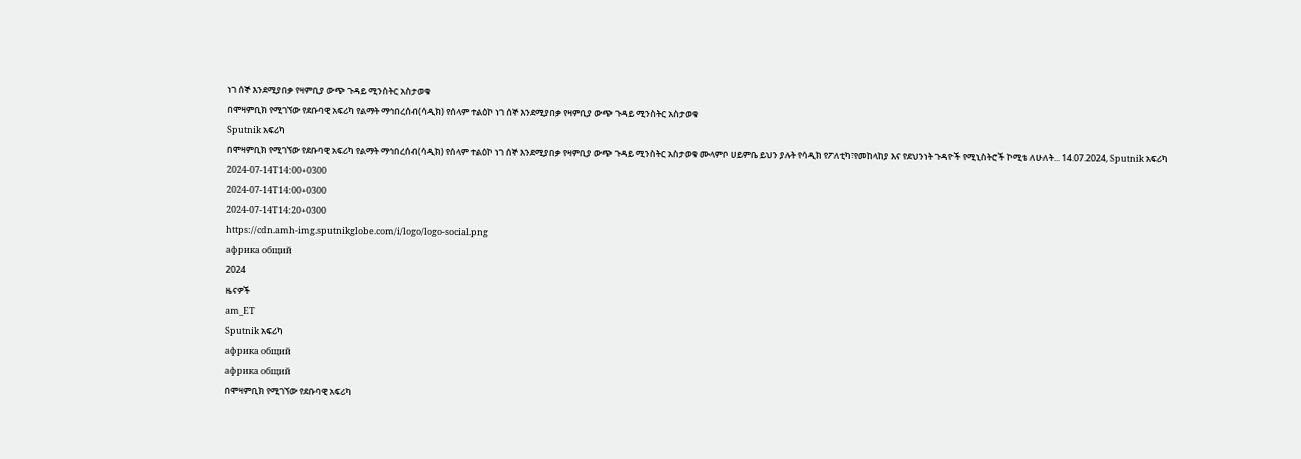ነገ ሰኞ እንደሚያበቃ የዛምቢያ ውጭ ጉዳይ ሚንስትር አስታወቁ
በሞዛምቢክ የሚገኘው የደቡባዊ አፍሪካ የልማት ማኅበረሰብ(ሳዲክ) የሰላም ተልዕኮ ነገ ሰኞ እንደሚያበቃ የዛምቢያ ውጭ ጉዳይ ሚንስትር አስታወቁ
Sputnik አፍሪካ
በሞዛምቢክ የሚገኘው የደቡባዊ አፍሪካ የልማት ማኅበረሰብ(ሳዲክ) የሰላም ተልዕኮ ነገ ሰኞ እንደሚያበቃ የዛምቢያ ውጭ ጉዳይ ሚንስትር አስታወቁ ሙላምቦ ሀይምቤ ይህን ያሉት የሳዲክ የፖለቲካ፣የመከላከያ እና የደህንነት ጉዳዮች የሚኒስትሮች ኮሚቴ ለሁለት... 14.07.2024, Sputnik አፍሪካ
2024-07-14T14:00+0300
2024-07-14T14:00+0300
2024-07-14T14:20+0300
https://cdn.amh-img.sputnikglobe.com/i/logo/logo-social.png
африка общий
2024
ዜናዎች
am_ET
Sputnik አፍሪካ
африка общий
африка общий
በሞዛምቢክ የሚገኘው የደቡባዊ አፍሪካ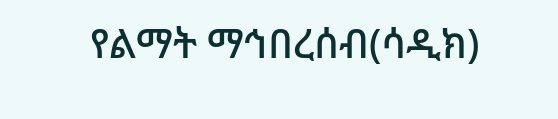የልማት ማኅበረሰብ(ሳዲክ)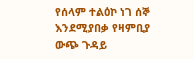የሰላም ተልዕኮ ነገ ሰኞ እንደሚያበቃ የዛምቢያ ውጭ ጉዳይ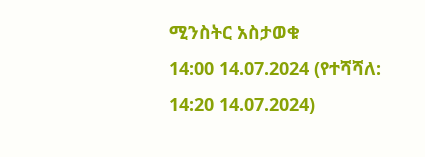ሚንስትር አስታወቁ
14:00 14.07.2024 (የተሻሻለ: 14:20 14.07.2024)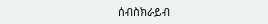ሰብስክራይብ